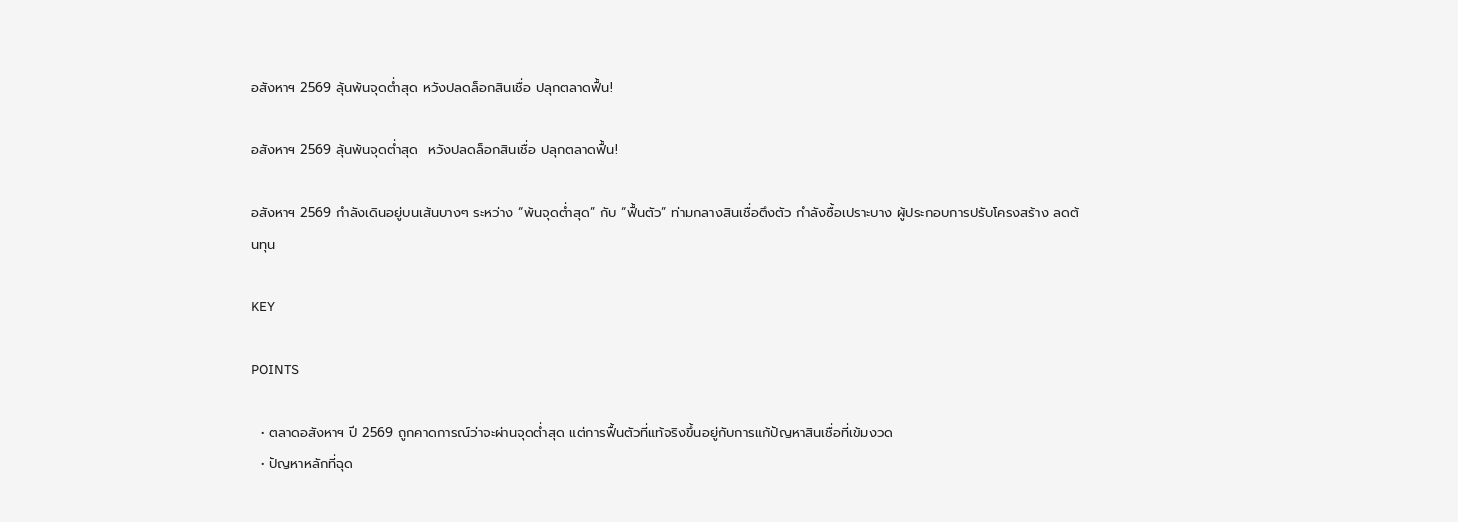อสังหาฯ 2569 ลุ้นพ้นจุดต่ำสุด หวังปลดล็อกสินเชื่อ ปลุกตลาดฟื้น!

อสังหาฯ 2569 ลุ้นพ้นจุดต่ำสุด  หวังปลดล็อกสินเชื่อ ปลุกตลาดฟื้น!

อสังหาฯ 2569 กำลังเดินอยู่บนเส้นบางๆ ระหว่าง “พ้นจุดต่ำสุด” กับ “ฟื้นตัว” ท่ามกลางสินเชื่อตึงตัว กำลังซื้อเปราะบาง ผู้ประกอบการปรับโครงสร้าง ลดต้นทุน

KEY

POINTS

  • ตลาดอสังหาฯ ปี 2569 ถูกคาดการณ์ว่าจะผ่านจุดต่ำสุด แต่การฟื้นตัวที่แท้จริงขึ้นอยู่กับการแก้ปัญหาสินเชื่อที่เข้มงวด
  • ปัญหาหลักที่ฉุด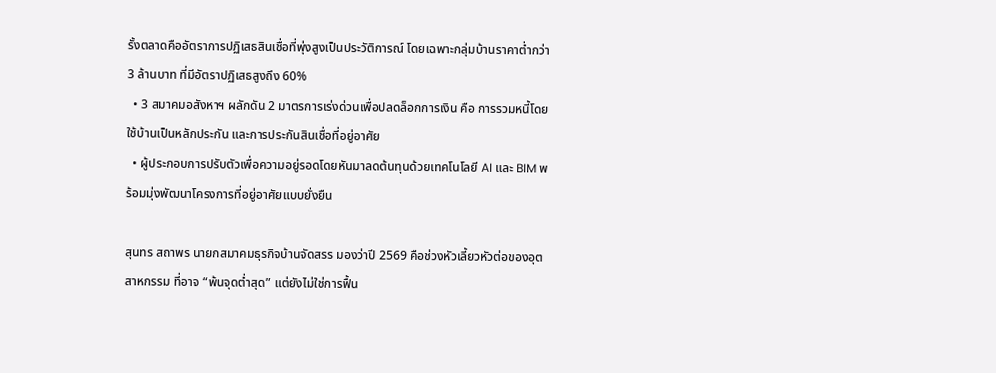รั้งตลาดคืออัตราการปฏิเสธสินเชื่อที่พุ่งสูงเป็นประวัติการณ์ โดยเฉพาะกลุ่มบ้านราคาต่ำกว่า 3 ล้านบาท ที่มีอัตราปฏิเสธสูงถึง 60%
  • 3 สมาคมอสังหาฯ ผลักดัน 2 มาตรการเร่งด่วนเพื่อปลดล็อกการเงิน คือ การรวมหนี้โดยใช้บ้านเป็นหลักประกัน และการประกันสินเชื่อที่อยู่อาศัย
  • ผู้ประกอบการปรับตัวเพื่อความอยู่รอดโดยหันมาลดต้นทุนด้วยเทคโนโลยี AI และ BIM พร้อมมุ่งพัฒนาโครงการที่อยู่อาศัยแบบยั่งยืน

สุนทร สถาพร นายกสมาคมธุรกิจบ้านจัดสรร มองว่าปี 2569 คือช่วงหัวเลี้ยวหัวต่อของอุตสาหกรรม ที่อาจ “พ้นจุดต่ำสุด” แต่ยังไม่ใช่การฟื้น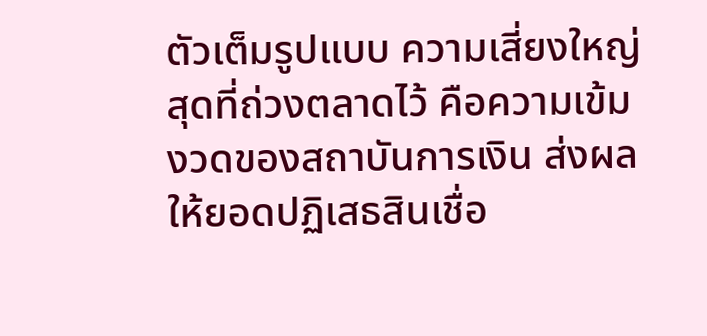ตัวเต็มรูปแบบ ความเสี่ยงใหญ่สุดที่ถ่วงตลาดไว้ คือความเข้มงวดของสถาบันการเงิน ส่งผลให้ยอดปฏิเสธสินเชื่อ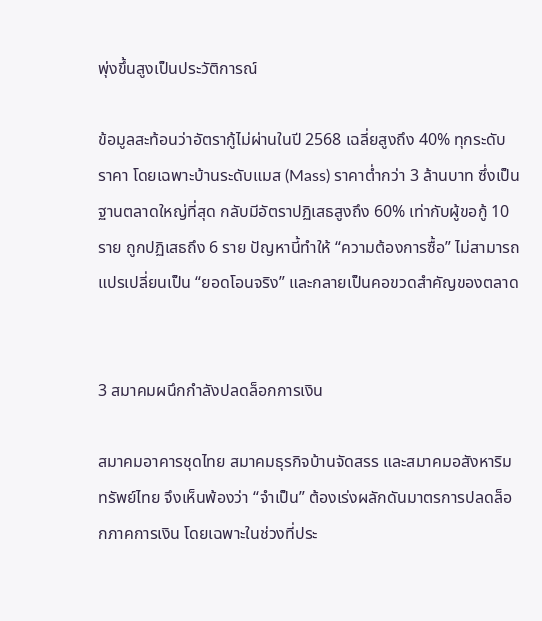พุ่งขึ้นสูงเป็นประวัติการณ์

ข้อมูลสะท้อนว่าอัตรากู้ไม่ผ่านในปี 2568 เฉลี่ยสูงถึง 40% ทุกระดับราคา โดยเฉพาะบ้านระดับแมส (Mass) ราคาต่ำกว่า 3 ล้านบาท ซึ่งเป็นฐานตลาดใหญ่ที่สุด กลับมีอัตราปฏิเสธสูงถึง 60% เท่ากับผู้ขอกู้ 10 ราย ถูกปฏิเสธถึง 6 ราย ปัญหานี้ทำให้ “ความต้องการซื้อ” ไม่สามารถแปรเปลี่ยนเป็น “ยอดโอนจริง” และกลายเป็นคอขวดสำคัญของตลาด


3 สมาคมผนึกกำลังปลดล็อกการเงิน

สมาคมอาคารชุดไทย สมาคมธุรกิจบ้านจัดสรร และสมาคมอสังหาริมทรัพย์ไทย จึงเห็นพ้องว่า “จำเป็น” ต้องเร่งผลักดันมาตรการปลดล็อกภาคการเงิน โดยเฉพาะในช่วงที่ประ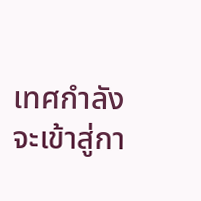เทศกำลังจะเข้าสู่กา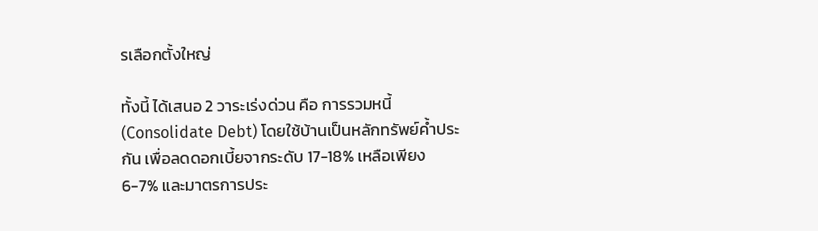รเลือกตั้งใหญ่

ทั้งนี้ ได้เสนอ 2 วาระเร่งด่วน คือ การรวมหนี้ (Consolidate Debt) โดยใช้บ้านเป็นหลักทรัพย์ค้ำประกัน เพื่อลดดอกเบี้ยจากระดับ 17-18% เหลือเพียง 6-7% และมาตรการประ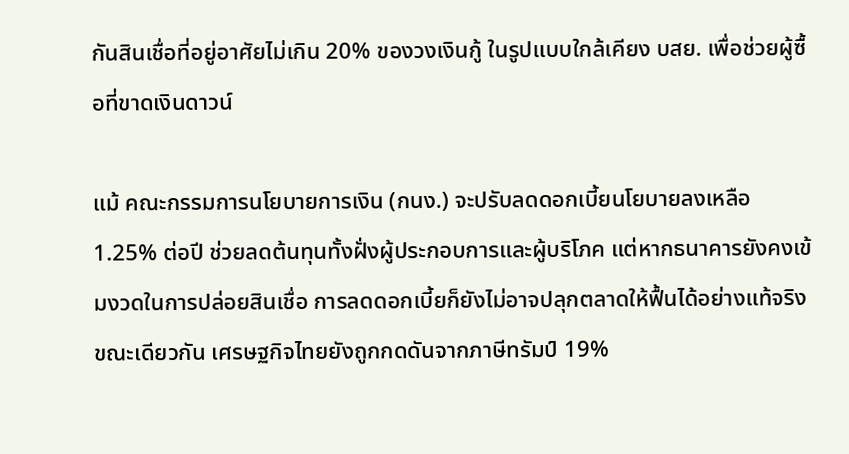กันสินเชื่อที่อยู่อาศัยไม่เกิน 20% ของวงเงินกู้ ในรูปแบบใกล้เคียง บสย. เพื่อช่วยผู้ซื้อที่ขาดเงินดาวน์

แม้ คณะกรรมการนโยบายการเงิน (กนง.) จะปรับลดดอกเบี้ยนโยบายลงเหลือ 1.25% ต่อปี ช่วยลดต้นทุนทั้งฝั่งผู้ประกอบการและผู้บริโภค แต่หากธนาคารยังคงเข้มงวดในการปล่อยสินเชื่อ การลดดอกเบี้ยก็ยังไม่อาจปลุกตลาดให้ฟื้นได้อย่างแท้จริง ขณะเดียวกัน เศรษฐกิจไทยยังถูกกดดันจากภาษีทรัมป์ 19%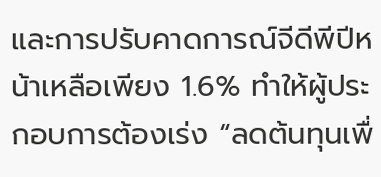และการปรับคาดการณ์จีดีพีปีหน้าเหลือเพียง 1.6% ทำให้ผู้ประกอบการต้องเร่ง “ลดต้นทุนเพื่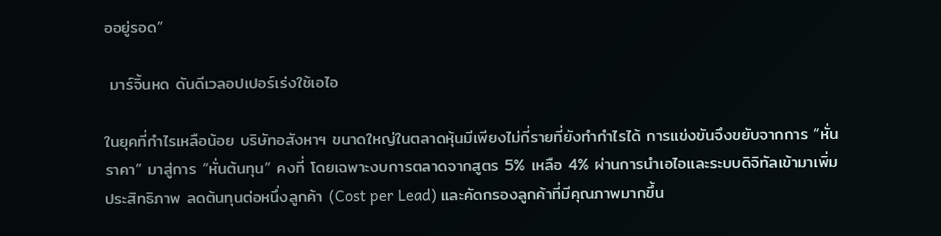ออยู่รอด”

 มาร์จิ้นหด ดันดีเวลอปเปอร์เร่งใช้เอไอ

ในยุคที่กำไรเหลือน้อย บริษัทอสังหาฯ ขนาดใหญ่ในตลาดหุ้นมีเพียงไม่กี่รายที่ยังทำกำไรได้ การแข่งขันจึงขยับจากการ “หั่นราคา” มาสู่การ “หั่นต้นทุน” คงที่ โดยเฉพาะงบการตลาดจากสูตร 5% เหลือ 4% ผ่านการนำเอไอและระบบดิจิทัลเข้ามาเพิ่มประสิทธิภาพ ลดต้นทุนต่อหนึ่งลูกค้า (Cost per Lead) และคัดกรองลูกค้าที่มีคุณภาพมากขึ้น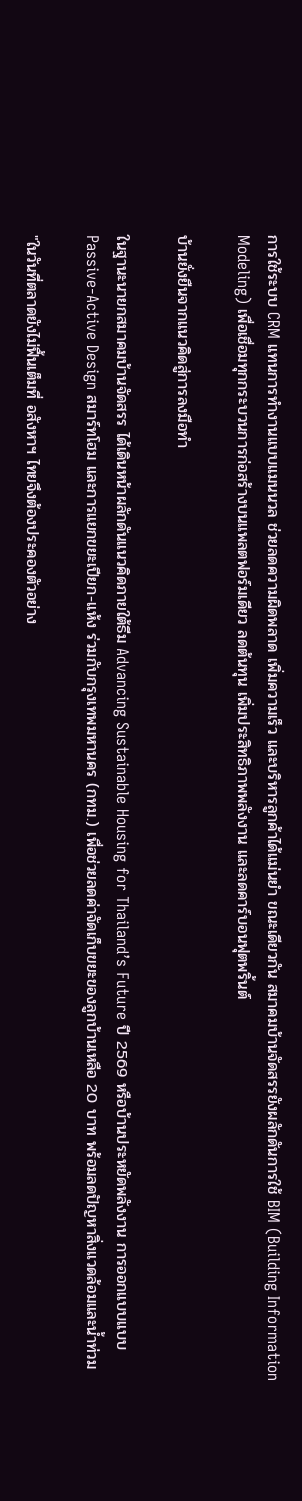การใช้ระบบ CRM แทนการทำงานแบบแมนนวล ช่วยลดความผิดพลาด เพิ่มความเร็ว และบริหารลูกค้าได้แม่นยำ ขณะเดียวกัน สมาคมบ้านจัดสรรยังผลักดันการใช้ BIM (Building Information Modeling) เพื่อเชื่อมทุกกระบวนการก่อสร้างบนแพลตฟอร์มเดียว ลดต้นทุน เพิ่มประสิทธิภาพพลังงาน และลดคาร์บอนฟุตพริ้นต์

บ้านยั่งยืนจากแนวคิดสู่การลงมือทำ

ในฐานะนายกสมาคมบ้านจัดสรร ได้เดินหน้าผลักดันแนวคิดภายใต้ธีม Advancing Sustainable Housing for Thailand’s Future ปี 2569 หรือบ้านประหยัดพลังงาน การออกแบบแบบ Passive-Active Design สมาร์ทโฮม และการแยกขยะเปียก-แห้ง ร่วมกับกรุงเทพมหานคร (กทม.) เพื่อช่วยลดค่าจัดเก็บขยะของลูกบ้านเหลือ 20 บาท พร้อมลดปัญหาสิ่งแวดล้อมและน้ำท่วม

"ในวันที่ตลาดยังไม่ฟื้นเต็มที่ อสังหาฯ ไทยจึงต้องประคองตัวอย่าง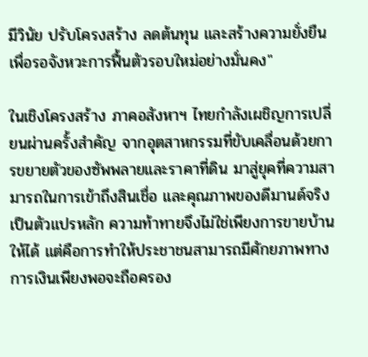มีวินัย ปรับโครงสร้าง ลดต้นทุน และสร้างความยั่งยืน เพื่อรอจังหวะการฟื้นตัวรอบใหม่อย่างมั่นคง"

ในเชิงโครงสร้าง ภาคอสังหาฯ ไทยกำลังเผชิญการเปลี่ยนผ่านครั้งสำคัญ จากอุตสาหกรรมที่ขับเคลื่อนด้วยการขยายตัวของซัพพลายและราคาที่ดิน มาสู่ยุคที่ความสามารถในการเข้าถึงสินเชื่อ และคุณภาพของดีมานด์จริง เป็นตัวแปรหลัก ความท้าทายจึงไม่ใช่เพียงการขายบ้านให้ได้ แต่คือการทำให้ประชาชนสามารถมีศักยภาพทางการเงินเพียงพอจะถือครอง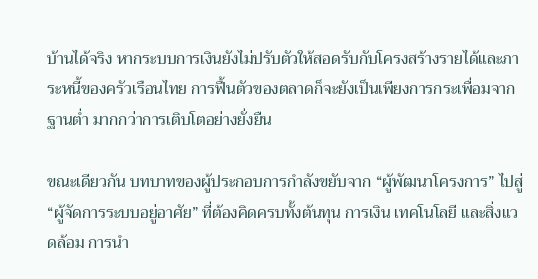บ้านได้จริง หากระบบการเงินยังไม่ปรับตัวให้สอดรับกับโครงสร้างรายได้และภาระหนี้ของครัวเรือนไทย การฟื้นตัวของตลาดก็จะยังเป็นเพียงการกระเพื่อมจากฐานต่ำ มากกว่าการเติบโตอย่างยั่งยืน

ขณะเดียวกัน บทบาทของผู้ประกอบการกำลังขยับจาก “ผู้พัฒนาโครงการ” ไปสู่ “ผู้จัดการระบบอยู่อาศัย” ที่ต้องคิดครบทั้งต้นทุน การเงิน เทคโนโลยี และสิ่งแวดล้อม การนำ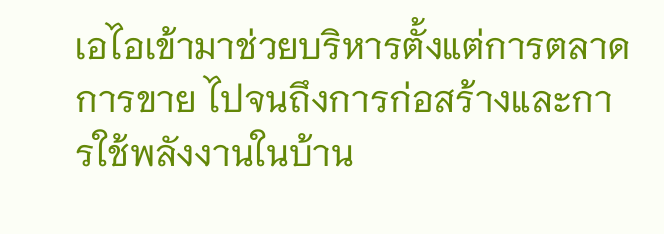เอไอเข้ามาช่วยบริหารตั้งแต่การตลาด การขาย ไปจนถึงการก่อสร้างและการใช้พลังงานในบ้าน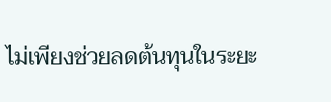ไม่เพียงช่วยลดต้นทุนในระยะ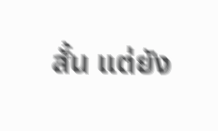สั้น แต่ยัง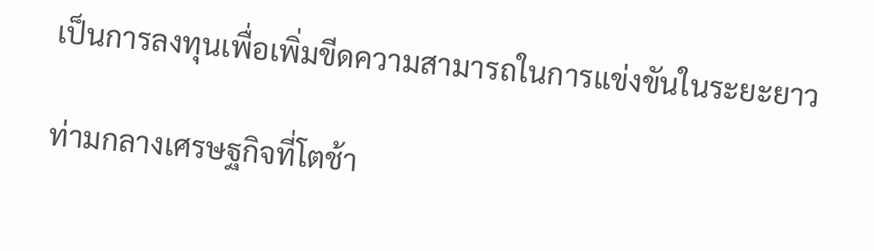เป็นการลงทุนเพื่อเพิ่มขีดความสามารถในการแข่งขันในระยะยาว

ท่ามกลางเศรษฐกิจที่โตช้า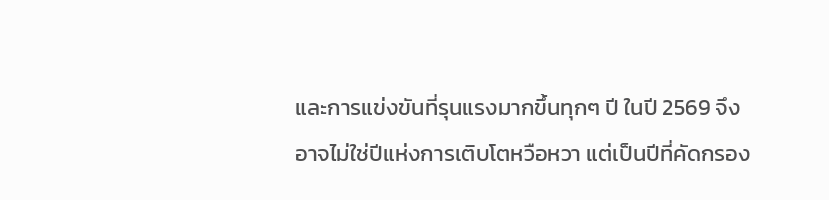และการแข่งขันที่รุนแรงมากขึ้นทุกๆ ปี ในปี 2569 จึงอาจไม่ใช่ปีแห่งการเติบโตหวือหวา แต่เป็นปีที่คัดกรอง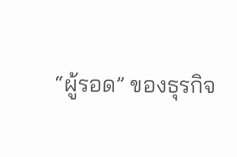“ผู้รอด” ของธุรกิจ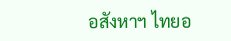อสังหาฯ ไทยอ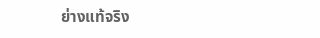ย่างแท้จริง